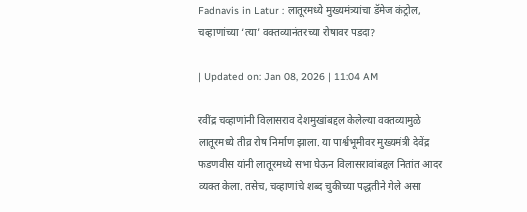Fadnavis in Latur : लातूरमध्ये मुख्यमंत्र्यांचा डॅमेज कंट्रोल, चव्हाणांच्या ‘त्या’ वक्तव्यानंतरच्या रोषावर पडदा?

| Updated on: Jan 08, 2026 | 11:04 AM

रवींद्र चव्हाणांनी विलासराव देशमुखांबद्दल केलेल्या वक्तव्यामुळे लातूरमध्ये तीव्र रोष निर्माण झाला. या पार्श्वभूमीवर मुख्यमंत्री देवेंद्र फडणवीस यांनी लातूरमध्ये सभा घेऊन विलासरावांबद्दल नितांत आदर व्यक्त केला. तसेच, चव्हाणांचे शब्द चुकीच्या पद्धतीने गेले असा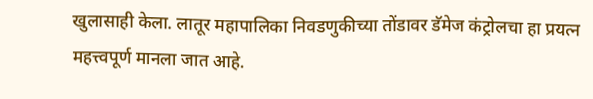खुलासाही केला. लातूर महापालिका निवडणुकीच्या तोंडावर डॅमेज कंट्रोलचा हा प्रयत्न महत्त्वपूर्ण मानला जात आहे.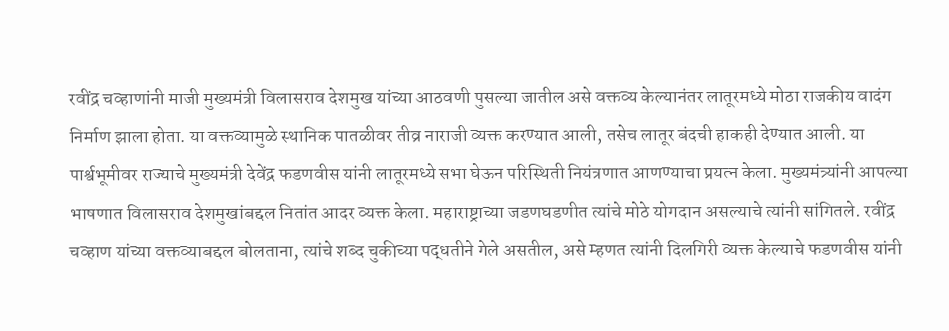रवींद्र चव्हाणांनी माजी मुख्यमंत्री विलासराव देशमुख यांच्या आठवणी पुसल्या जातील असे वक्तव्य केल्यानंतर लातूरमध्ये मोठा राजकीय वादंग निर्माण झाला होता. या वक्तव्यामुळे स्थानिक पातळीवर तीव्र नाराजी व्यक्त करण्यात आली, तसेच लातूर बंदची हाकही देण्यात आली. या पार्श्वभूमीवर राज्याचे मुख्यमंत्री देवेंद्र फडणवीस यांनी लातूरमध्ये सभा घेऊन परिस्थिती नियंत्रणात आणण्याचा प्रयत्न केला. मुख्यमंत्र्यांनी आपल्या भाषणात विलासराव देशमुखांबद्दल नितांत आदर व्यक्त केला. महाराष्ट्राच्या जडणघडणीत त्यांचे मोठे योगदान असल्याचे त्यांनी सांगितले. रवींद्र चव्हाण यांच्या वक्तव्याबद्दल बोलताना, त्यांचे शब्द चुकीच्या पद्धतीने गेले असतील, असे म्हणत त्यांनी दिलगिरी व्यक्त केल्याचे फडणवीस यांनी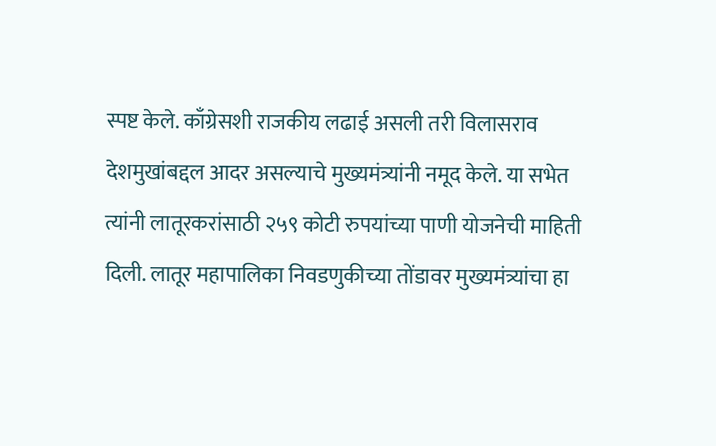स्पष्ट केले. काँग्रेसशी राजकीय लढाई असली तरी विलासराव देशमुखांबद्दल आदर असल्याचे मुख्यमंत्र्यांनी नमूद केले. या सभेत त्यांनी लातूरकरांसाठी २५९ कोटी रुपयांच्या पाणी योजनेची माहिती दिली. लातूर महापालिका निवडणुकीच्या तोंडावर मुख्यमंत्र्यांचा हा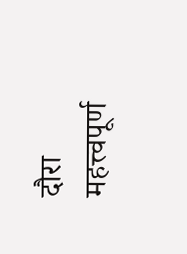दौरा महत्त्वपूर्ण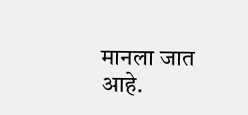मानला जात आहे.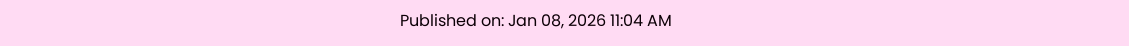Published on: Jan 08, 2026 11:04 AM